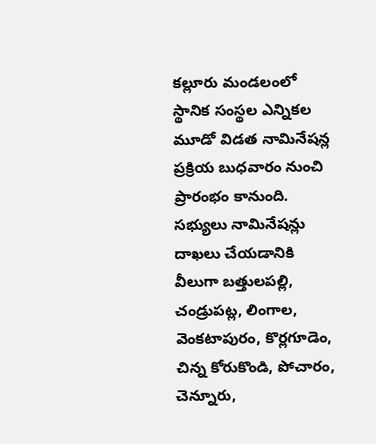కల్లూరు మండలంలో స్థానిక సంస్థల ఎన్నికల మూడో విడత నామినేషన్ల ప్రక్రియ బుధవారం నుంచి ప్రారంభం కానుంది. సభ్యులు నామినేషన్లు దాఖలు చేయడానికి వీలుగా బత్తులపల్లి, చండ్రుపట్ల, లింగాల, వెంకటాపురం, కొర్లగూడెం, చిన్న కోరుకొండి, పోచారం, చెన్నూరు,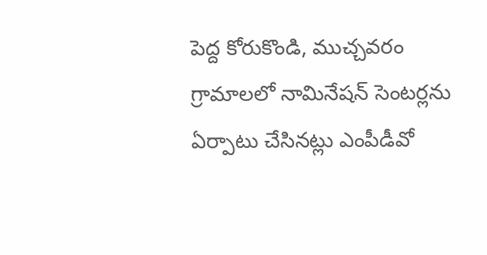పెద్ద కోరుకొండి, ముచ్చవరం గ్రామాలలో నామినేషన్ సెంటర్లను ఏర్పాటు చేసినట్లు ఎంపీడీవో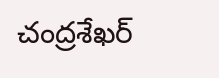చంద్రశేఖర్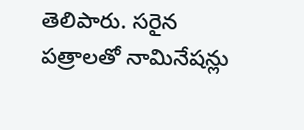తెలిపారు. సరైన పత్రాలతో నామినేషన్లు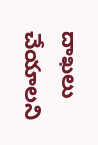దాఖలు చేయాలని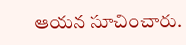ఆయన సూచించారు.